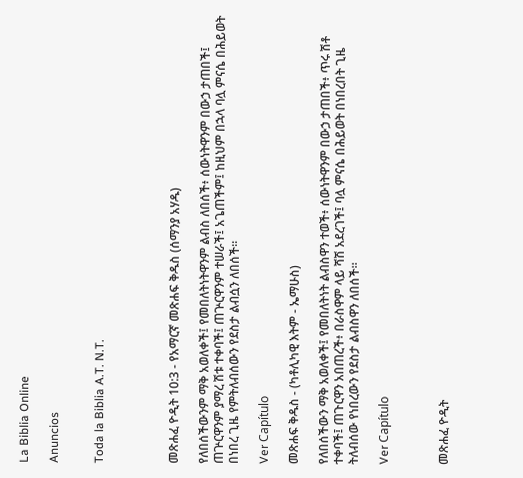La Biblia Online

Anuncios


Toda la Biblia A.T. N.T.




መጽሐፈ ዮዲት 10:3 - የአማርኛ መጽሐፍ ቅዱስ (ሰማንያ አሃዱ)

የለበሰችውንም ማቅ አወለቀች፤ የመበለትነትዋንም ልብስ ለበሰች፥ ሰውነትዋንም በውኃ ታጠበች፤ ጠጕርዋንም ያማረ ሽቱ ተቀባች፤ ጠጕርዋንም ተሠራች፤ አጌጠችም፤ ከዚህም በኋላ ባሏ ምናሴ በሕይወት በነበረ ጊዜ የምትለብሰውን የደስታ ልብሷን ለበሰች።

Ver Capítulo

መጽሐፍ ቅዱስ - (ካቶሊካዊ እትም - ኤማሁስ)

የለበሰችውን ማቅ አወለቀች፤ የመበለትነት ልብስዋን ተወች፥ ሰውነትዋንም በውኃ ታጠበች፥ ጥሩ ሽቶ ተቀባች፤ ጠጉርዋን አበጠረች፥ በራስዋም ላይ ሻሽ አደረገች፤ ባሏ ምናሴ በሕይወት በነበረበት ጊዜ ትለብሰው የነበረውን የደስታ ልብስዋን ለበሰች።

Ver Capítulo



መጽሐፈ ዮዲት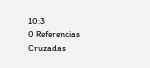10:3
0 Referencias Cruzadas